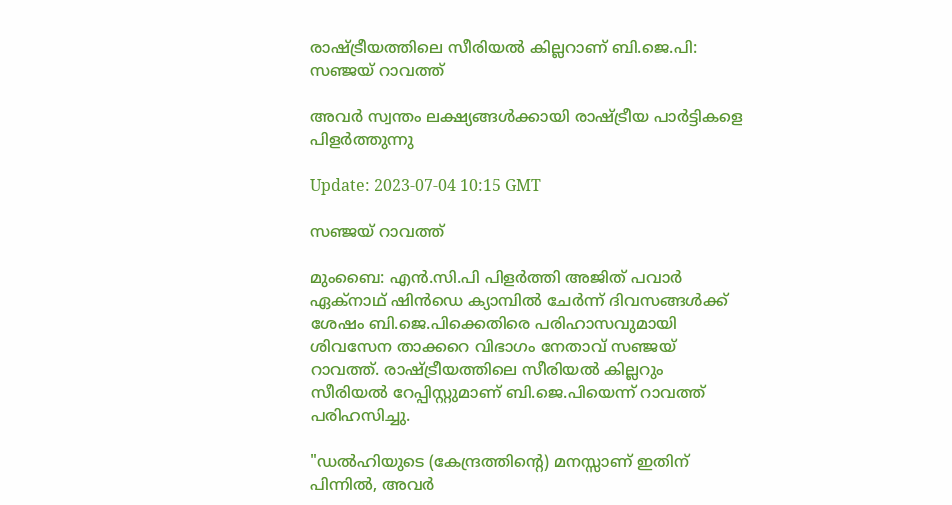രാഷ്ട്രീയത്തിലെ സീരിയല്‍ കില്ലറാണ് ബി.ജെ.പി: സഞ്ജയ് റാവത്ത്

അവർ സ്വന്തം ലക്ഷ്യങ്ങൾക്കായി രാഷ്ട്രീയ പാർട്ടികളെ പിളർത്തുന്നു

Update: 2023-07-04 10:15 GMT

സഞ്ജയ് റാവത്ത്

മുംബൈ: എന്‍.സി.പി പിളര്‍ത്തി അജിത് പവാര്‍ ഏക്നാഥ് ഷിന്‍ഡെ ക്യാമ്പില്‍ ചേര്‍ന്ന് ദിവസങ്ങള്‍ക്ക് ശേഷം ബി.ജെ.പിക്കെതിരെ പരിഹാസവുമായി ശിവസേന താക്കറെ വിഭാഗം നേതാവ് സഞ്ജയ് റാവത്ത്. രാഷ്ട്രീയത്തിലെ സീരിയല്‍ കില്ലറും സീരിയല്‍ റേപ്പിസ്റ്റുമാണ് ബി.ജെ.പിയെന്ന് റാവത്ത് പരിഹസിച്ചു.

"ഡൽഹിയുടെ (കേന്ദ്രത്തിന്റെ) മനസ്സാണ് ഇതിന് പിന്നിൽ, അവർ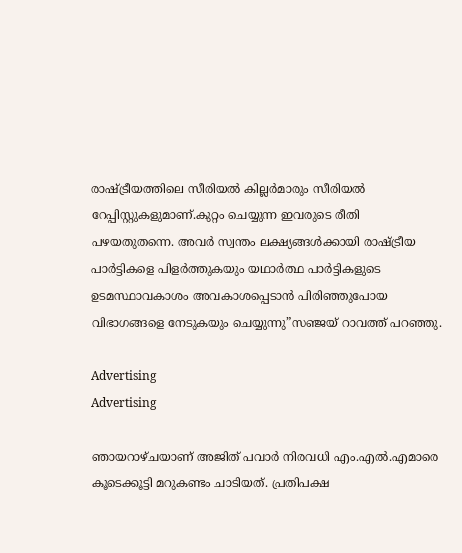രാഷ്ട്രീയത്തിലെ സീരിയൽ കില്ലർമാരും സീരിയൽ റേപ്പിസ്റ്റുകളുമാണ്.കുറ്റം ചെയ്യുന്ന ഇവരുടെ രീതി പഴയതുതന്നെ. അവർ സ്വന്തം ലക്ഷ്യങ്ങൾക്കായി രാഷ്ട്രീയ പാർട്ടികളെ പിളർത്തുകയും യഥാർത്ഥ പാർട്ടികളുടെ ഉടമസ്ഥാവകാശം അവകാശപ്പെടാൻ പിരിഞ്ഞുപോയ വിഭാഗങ്ങളെ നേടുകയും ചെയ്യുന്നു”സഞ്ജയ് റാവത്ത് പറഞ്ഞു.

Advertising
Advertising

ഞായറാഴ്ചയാണ് അജിത് പവാർ നിരവധി എം.എൽ.എമാരെ കൂടെക്കൂട്ടി മറുകണ്ടം ചാടിയത്. പ്രതിപക്ഷ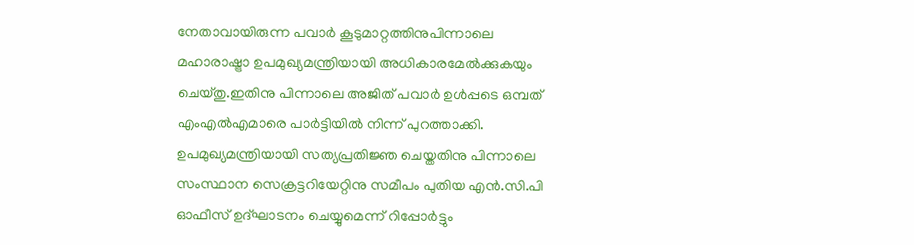നേതാവായിരുന്ന പവാർ കൂടുമാറ്റത്തിനുപിന്നാലെ മഹാരാഷ്ട്രാ ഉപമുഖ്യമന്ത്രിയായി അധികാരമേൽക്കുകയും ചെയ്തു.ഇതിനു പിന്നാലെ അജിത് പവാർ ഉൾപ്പടെ ഒമ്പത് എംഎൽഎമാരെ പാർട്ടിയിൽ നിന്ന് പുറത്താക്കി. ഉപമുഖ്യമന്ത്രിയായി സത്യപ്രതിജ്ഞ ചെയ്തതിനു പിന്നാലെ സംസ്ഥാന സെക്രട്ടറിയേറ്റിനു സമീപം പുതിയ എന്‍.സി.പി ഓഫീസ് ഉദ്ഘാടനം ചെയ്യുമെന്ന് റിപ്പോര്‍ട്ടും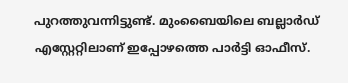പുറത്തുവന്നിട്ടുണ്ട്. മുംബൈയിലെ ബല്ലാർഡ് എസ്റ്റേറ്റിലാണ് ഇപ്പോഴത്തെ പാർട്ടി ഓഫീസ്.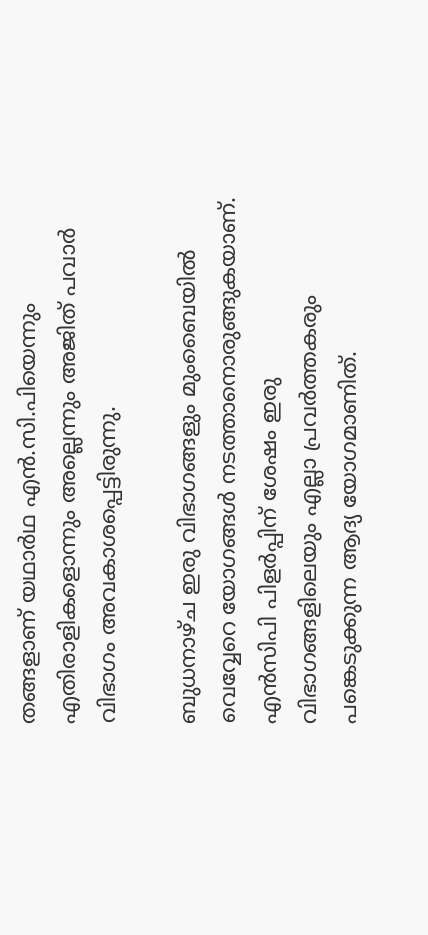തങ്ങളാണ് യഥാർഥ എൻ.സി.പിയെന്നും എതിരാളികളൊന്നും അല്ലെന്നും അജിത് പവാർ വിഭാഗം അവകാശപ്പെട്ടിരുന്നു.

ബുധനാഴ്ച ഇരു വിഭാഗങ്ങളും മുംബൈയിൽ വെവ്വേറെ യോഗങ്ങൾ നടത്താനൊരുങ്ങുകയാണ്. എൻസിപി പിളർപ്പിന് ശേഷം ഇരു വിഭാഗങ്ങളിലെയും എല്ലാ പ്രവർത്തകരും പങ്കെടുക്കുന്ന ആദ്യ യോഗമാണിത്.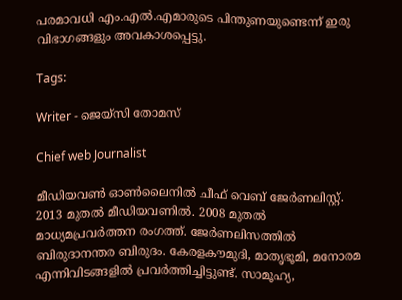പരമാവധി എം.എൽ.എമാരുടെ പിന്തുണയുണ്ടെന്ന് ഇരു വിഭാഗങ്ങളും അവകാശപ്പെട്ടു.

Tags:

Writer - ജെയ്സി തോമസ്

Chief web Journalist

മീഡിയവൺ ഓൺലൈനിൽ ചീഫ് വെബ് ജേർണലിസ്റ്റ്. 2013 മുതൽ മീഡിയവണിൽ. 2008 മുതൽ മാധ്യമപ്രവർത്തന രംഗത്ത്. ജേർണലിസത്തിൽ ബിരുദാനന്തര ബിരുദം. കേരളകൗമുദി, മാതൃഭൂമി, മനോരമ എന്നിവിടങ്ങളിൽ പ്രവർത്തിച്ചിട്ടുണ്ട്. സാമൂഹ്യ,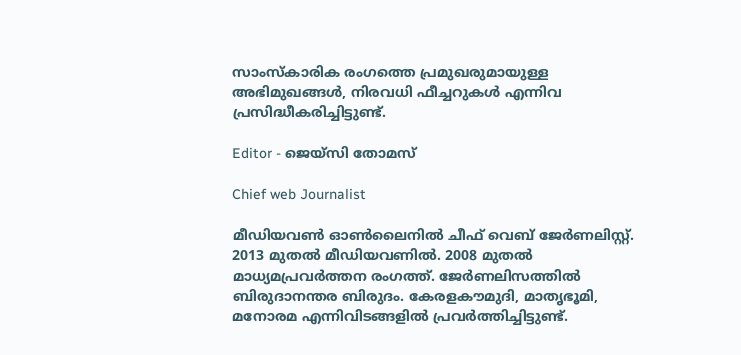സാംസ്‌കാരിക രംഗത്തെ പ്രമുഖരുമായുള്ള അഭിമുഖങ്ങൾ, നിരവധി ഫീച്ചറുകൾ എന്നിവ പ്രസിദ്ധീകരിച്ചിട്ടുണ്ട്.

Editor - ജെയ്സി തോമസ്

Chief web Journalist

മീഡിയവൺ ഓൺലൈനിൽ ചീഫ് വെബ് ജേർണലിസ്റ്റ്. 2013 മുതൽ മീഡിയവണിൽ. 2008 മുതൽ മാധ്യമപ്രവർത്തന രംഗത്ത്. ജേർണലിസത്തിൽ ബിരുദാനന്തര ബിരുദം. കേരളകൗമുദി, മാതൃഭൂമി, മനോരമ എന്നിവിടങ്ങളിൽ പ്രവർത്തിച്ചിട്ടുണ്ട്.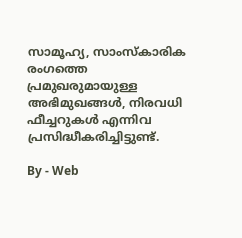സാമൂഹ്യ, സാംസ്‌കാരിക രംഗത്തെ പ്രമുഖരുമായുള്ള അഭിമുഖങ്ങൾ, നിരവധി ഫീച്ചറുകൾ എന്നിവ പ്രസിദ്ധീകരിച്ചിട്ടുണ്ട്.

By - Web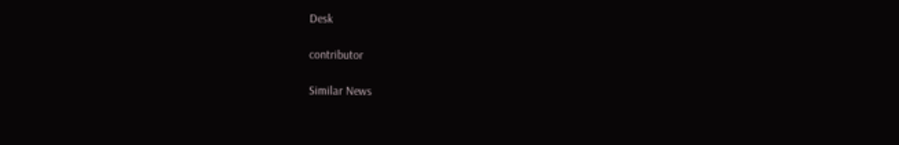Desk

contributor

Similar News